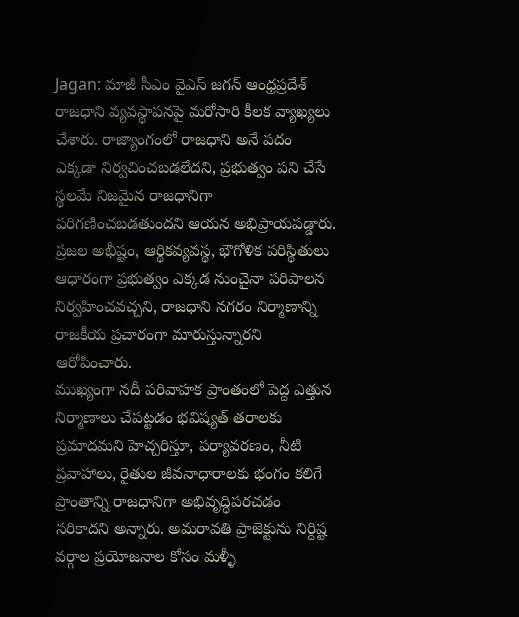Jagan: మాజీ సీఎం వైఎస్ జగన్ ఆంధ్రప్రదేశ్ రాజధాని వ్యవస్థాపనపై మరోసారి కీలక వ్యాఖ్యలు చేశారు. రాజ్యాంగంలో రాజధాని అనే పదం ఎక్కడా నిర్వచించబడలేదని, ప్రభుత్వం పని చేసే స్థలమే నిజమైన రాజధానిగా పరిగణించబడతుందని ఆయన అభిప్రాయపడ్డారు. ప్రజల అభీష్టం, ఆర్థికవ్యవస్థ, భౌగోళిక పరిస్థితులు ఆధారంగా ప్రభుత్వం ఎక్కడ నుంచైనా పరిపాలన నిర్వహించవచ్చని, రాజధాని నగరం నిర్మాణాన్ని రాజకీయ ప్రచారంగా మారుస్తున్నారని ఆరోపించారు.
ముఖ్యంగా నదీ పరివాహక ప్రాంతంలో పెద్ద ఎత్తున నిర్మాణాలు చేపట్టడం భవిష్యత్ తరాలకు ప్రమాదమని హెచ్చరిస్తూ, పర్యావరణం, నీటి ప్రవాహాలు, రైతుల జీవనాధారాలకు భంగం కలిగే ప్రాంతాన్ని రాజధానిగా అభివృద్ధిపరచడం సరికాదని అన్నారు. అమరావతి ప్రాజెక్టును నిర్దిష్ట వర్గాల ప్రయోజనాల కోసం మళ్ళీ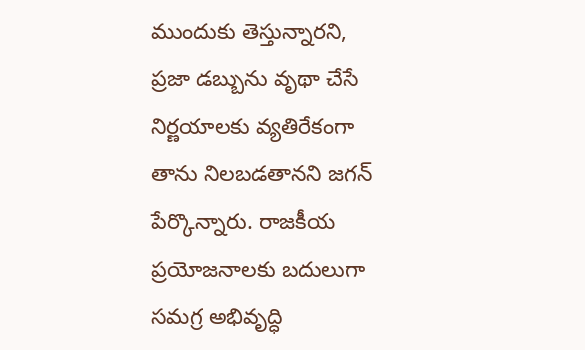ముందుకు తెస్తున్నారని, ప్రజా డబ్బును వృథా చేసే నిర్ణయాలకు వ్యతిరేకంగా తాను నిలబడతానని జగన్ పేర్కొన్నారు. రాజకీయ ప్రయోజనాలకు బదులుగా సమగ్ర అభివృద్ధి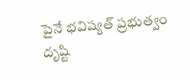పైనే భవిష్యత్ ప్రభుత్వం దృష్టి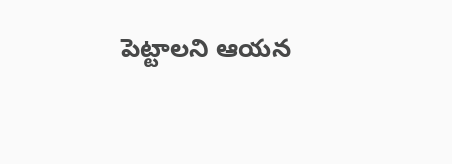పెట్టాలని ఆయన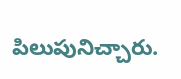పిలుపునిచ్చారు.